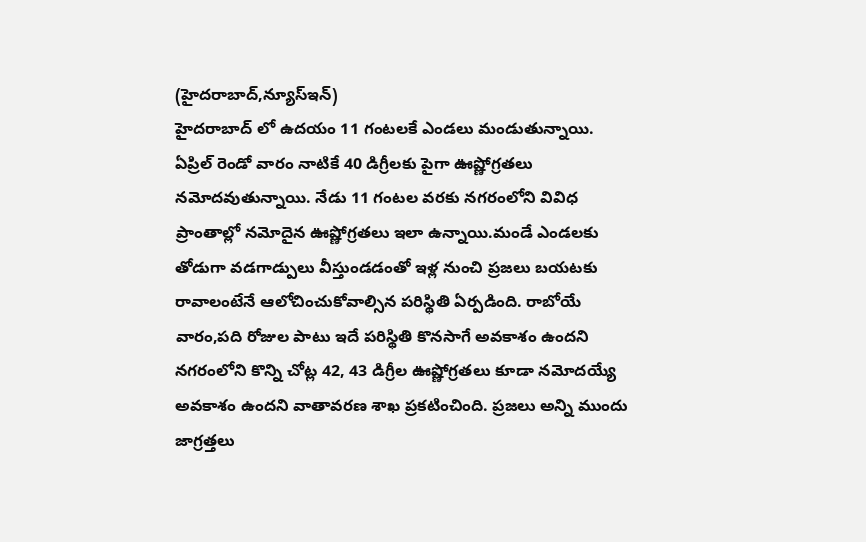(హైదరాబాద్,న్యూస్ఇన్)
హైదరాబాద్ లో ఉదయం 11 గంటలకే ఎండలు మండుతున్నాయి. ఏప్రిల్ రెండో వారం నాటికే 40 డిగ్రీలకు పైగా ఊష్ణోగ్రతలు నమోదవుతున్నాయి. నేడు 11 గంటల వరకు నగరంలోని వివిధ ప్రాంతాల్లో నమోదైన ఊష్ణోగ్రతలు ఇలా ఉన్నాయి.మండే ఎండలకు తోడుగా వడగాడ్పులు వీస్తుండడంతో ఇళ్ల నుంచి ప్రజలు బయటకు రావాలంటేనే ఆలోచించుకోవాల్సిన పరిస్థితి ఏర్పడింది. రాబోయే వారం,పది రోజుల పాటు ఇదే పరిస్థితి కొనసాగే అవకాశం ఉందని నగరంలోని కొన్ని చోట్ల 42, 43 డిగ్రీల ఊష్ణోగ్రతలు కూడా నమోదయ్యే అవకాశం ఉందని వాతావరణ శాఖ ప్రకటించింది. ప్రజలు అన్ని ముందు జాగ్రత్తలు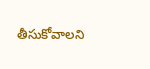తీసుకోవాలని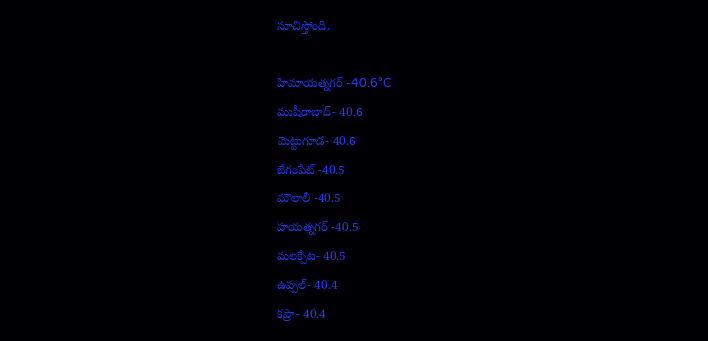సూచిస్తోంది.

హిమాయత్నగర్ -40.6°C
ముషీరాబాద్- 40.6
మెట్టుగూడ- 40.6
బేగంపేట్ -40.5
మౌలాలీ -40.5
హయత్నగర్ -40.5
మలక్పేట- 40.5
ఉప్పల్- 40.4
కప్రా- 40.4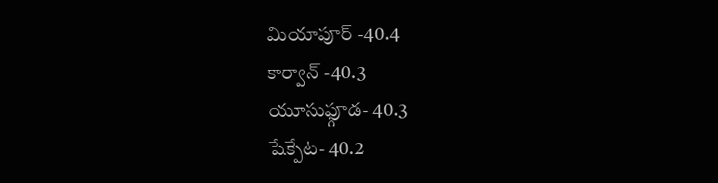మియాపూర్ -40.4
కార్వాన్ -40.3
యూసుఫ్గూడ- 40.3
షేక్పేట- 40.2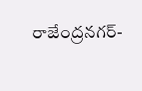రాజేంద్రనగర్-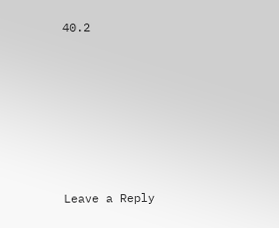40.2










Leave a Reply